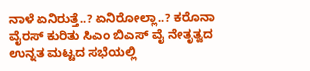ನಾಳೆ ಏನಿರುತ್ತೆ..? ಏನಿರೋಲ್ಲಾ..? ಕರೊನಾ ವೈರಸ್ ಕುರಿತು ಸಿಎಂ ಬಿಎಸ್ ವೈ ನೇತೃತ್ವದ ಉನ್ನತ ಮಟ್ಟದ ಸಭೆಯಲ್ಲಿ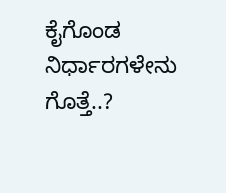ಕೈಗೊಂಡ ನಿರ್ಧಾರಗಳೇನು ಗೊತ್ತೆ..?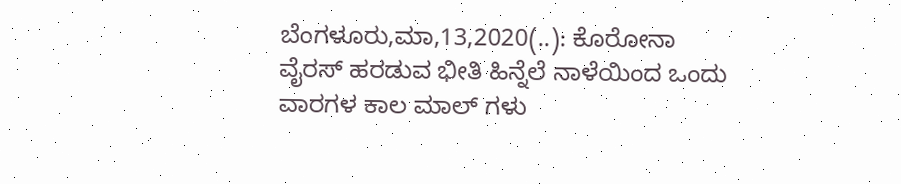ಬೆಂಗಳೂರು,ಮಾ,13,2020(..): ಕೊರೋನಾ ವೈರಸ್ ಹರಡುವ ಭೀತಿ ಹಿನ್ನೆಲೆ ನಾಳೆಯಿಂದ ಒಂದು ವಾರಗಳ ಕಾಲ ಮಾಲ್ ಗಳು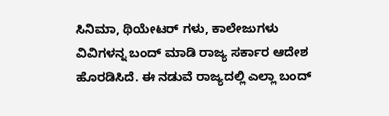ಸಿನಿಮಾ, ಥಿಯೇಟರ್ ಗಳು, ಕಾಲೇಜುಗಳು ವಿವಿಗಳನ್ನ ಬಂದ್ ಮಾಡಿ ರಾಜ್ಯ ಸರ್ಕಾರ ಆದೇಶ ಹೊರಡಿಸಿದೆ. ಈ ನಡುವೆ ರಾಜ್ಯದಲ್ಲಿ ಎಲ್ಲಾ ಬಂದ್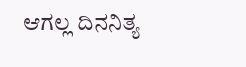ಆಗಲ್ಲ ದಿನನಿತ್ಯ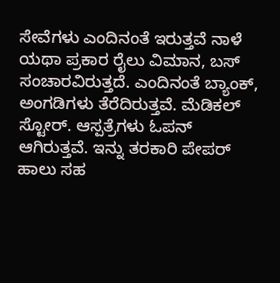ಸೇವೆಗಳು ಎಂದಿನಂತೆ ಇರುತ್ತವೆ ನಾಳೆ ಯಥಾ ಪ್ರಕಾರ ರೈಲು ವಿಮಾನ, ಬಸ್ ಸಂಚಾರವಿರುತ್ತದೆ. ಎಂದಿನಂತೆ ಬ್ಯಾಂಕ್, ಅಂಗಡಿಗಳು ತೆರೆದಿರುತ್ತವೆ. ಮೆಡಿಕಲ್ ಸ್ಟೋರ್. ಆಸ್ಪತ್ರೆಗಳು ಓಪನ್ ಆಗಿರುತ್ತವೆ. ಇನ್ನು ತರಕಾರಿ ಪೇಪರ್ ಹಾಲು ಸಹ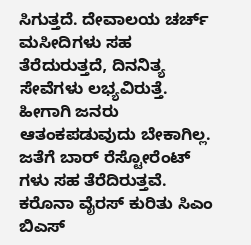ಸಿಗುತ್ತದೆ. ದೇವಾಲಯ ಚರ್ಚ್ ಮಸೀದಿಗಳು ಸಹ ತೆರೆದುರುತ್ತದೆ, ದಿನನಿತ್ಯ ಸೇವೆಗಳು ಲಭ್ಯವಿರುತ್ತೆ. ಹೀಗಾಗಿ ಜನರು ಆತಂಕಪಡುವುದು ಬೇಕಾಗಿಲ್ಲ. ಜತೆಗೆ ಬಾರ್ ರೆಸ್ಟೋರೆಂಟ್ ಗಳು ಸಹ ತೆರೆದಿರುತ್ತವೆ. ಕರೊನಾ ವೈರಸ್ ಕುರಿತು ಸಿಎಂ ಬಿಎಸ್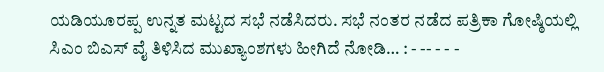ಯಡಿಯೂರಪ್ಪ ಉನ್ನತ ಮಟ್ಟದ ಸಭೆ ನಡೆಸಿದರು. ಸಭೆ ನಂತರ ನಡೆದ ಪತ್ರಿಕಾ ಗೋಷ್ಠಿಯಲ್ಲಿ ಸಿಎಂ ಬಿಎಸ್ ವೈ ತಿಳಿಸಿದ ಮುಖ್ಯಾಂಶಗಳು ಹೀಗಿದೆ ನೋಡಿ… : - -- - - -